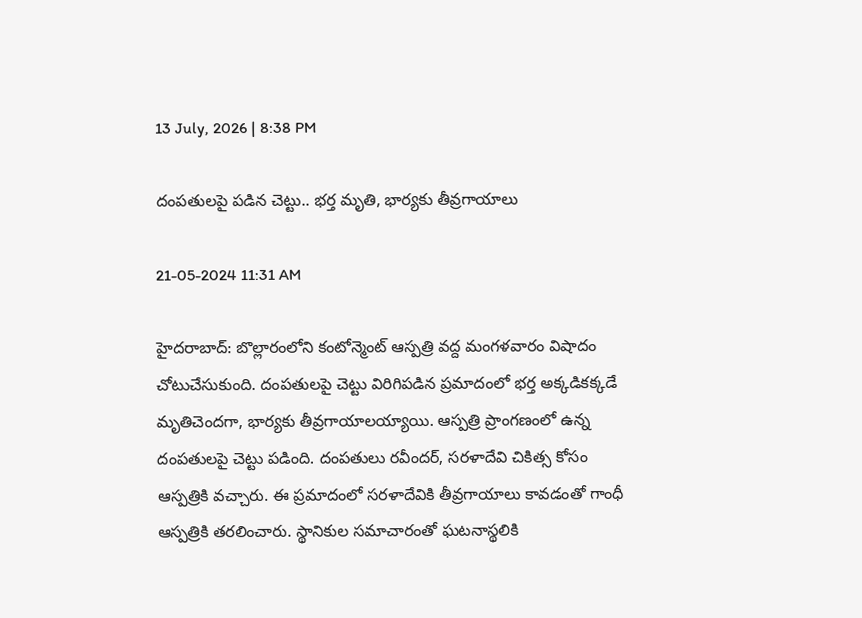13 July, 2026 | 8:38 PM

దంపతులపై పడిన చెట్టు.. భర్త మృతి, భార్యకు తీవ్రగాయాలు

21-05-2024 11:31 AM

హైదరాబాద్: బొల్లారంలోని కంటోన్మెంట్ ఆస్పత్రి వద్ద మంగళవారం విషాదం చోటుచేసుకుంది. దంపతులపై చెట్టు విరిగిపడిన ప్రమాదంలో భర్త అక్కడికక్కడే మృతిచెందగా, భార్యకు తీవ్రగాయాలయ్యాయి. ఆస్పత్రి ప్రాంగణంలో ఉన్న దంపతులపై చెట్టు పడింది. దంపతులు రవీందర్, సరళాదేవి చికిత్స కోసం ఆస్పత్రికి వచ్చారు. ఈ ప్రమాదంలో సరళాదేవికి తీవ్రగాయాలు కావడంతో గాంధీ ఆస్పత్రికి తరలించారు. స్థానికుల సమాచారంతో ఘటనాస్థలికి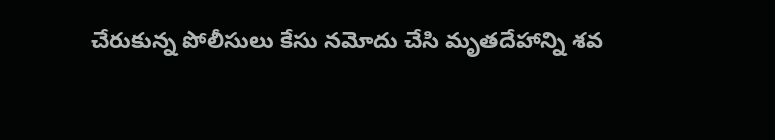చేరుకున్న పోలీసులు కేసు నమోదు చేసి మృతదేహాన్ని శవ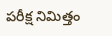పరీక్ష నిమిత్తం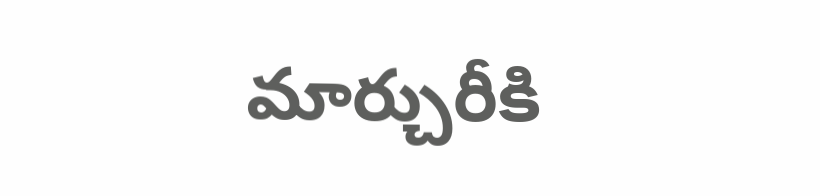మార్చురీకి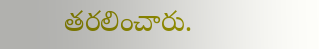తరలించారు.